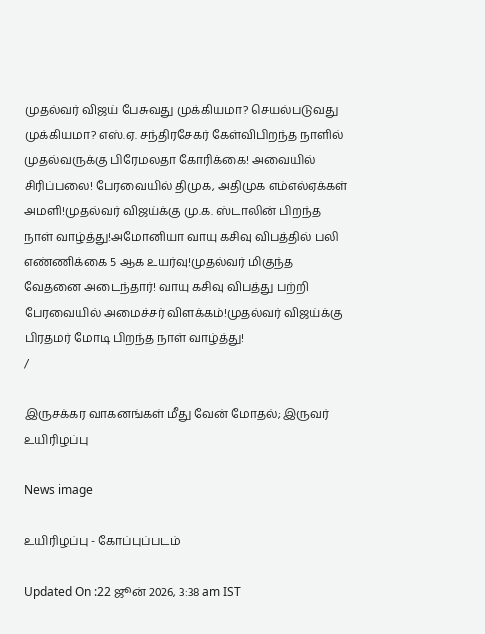முதல்வர் விஜய் பேசுவது முக்கியமா? செயல்படுவது முக்கியமா? எஸ்.ஏ. சந்திரசேகர் கேள்விபிறந்த நாளில் முதல்வருக்கு பிரேமலதா கோரிக்கை! அவையில் சிரிப்பலை! பேரவையில் திமுக, அதிமுக எம்எல்ஏக்கள் அமளி!முதல்வர் விஜய்க்கு மு.க. ஸ்டாலின் பிறந்த நாள் வாழ்த்து!அமோனியா வாயு கசிவு விபத்தில் பலி எண்ணிக்கை 5 ஆக உயர்வு!முதல்வர் மிகுந்த வேதனை அடைந்தார்! வாயு கசிவு விபத்து பற்றி பேரவையில் அமைச்சர் விளக்கம்!முதல்வர் விஜய்க்கு பிரதமர் மோடி பிறந்த நாள் வாழ்த்து!
/

இருசக்கர வாகனங்கள் மீது வேன் மோதல்; இருவர் உயிரிழப்பு

News image

உயிரிழப்பு - கோப்புப்படம்

Updated On :22 ஜூன் 2026, 3:38 am IST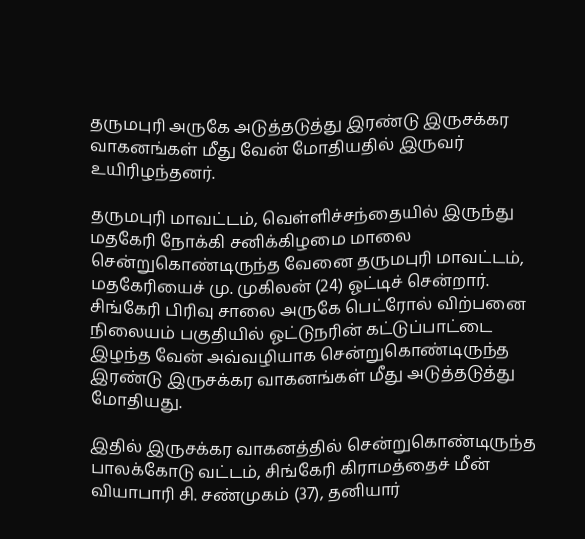தருமபுரி அருகே அடுத்தடுத்து இரண்டு இருசக்கர வாகனங்கள் மீது வேன் மோதியதில் இருவர் உயிரிழந்தனர்.

தருமபுரி மாவட்டம், வெள்ளிச்சந்தையில் இருந்து மதகேரி நோக்கி சனிக்கிழமை மாலை சென்றுகொண்டிருந்த வேனை தருமபுரி மாவட்டம், மதகேரியைச் மு. முகிலன் (24) ஓட்டிச் சென்றார். சிங்கேரி பிரிவு சாலை அருகே பெட்ரோல் விற்பனை நிலையம் பகுதியில் ஓட்டுநரின் கட்டுப்பாட்டை இழந்த வேன் அவ்வழியாக சென்றுகொண்டிருந்த இரண்டு இருசக்கர வாகனங்கள் மீது அடுத்தடுத்து மோதியது.

இதில் இருசக்கர வாகனத்தில் சென்றுகொண்டிருந்த பாலக்கோடு வட்டம், சிங்கேரி கிராமத்தைச் மீன் வியாபாரி சி. சண்முகம் (37), தனியார்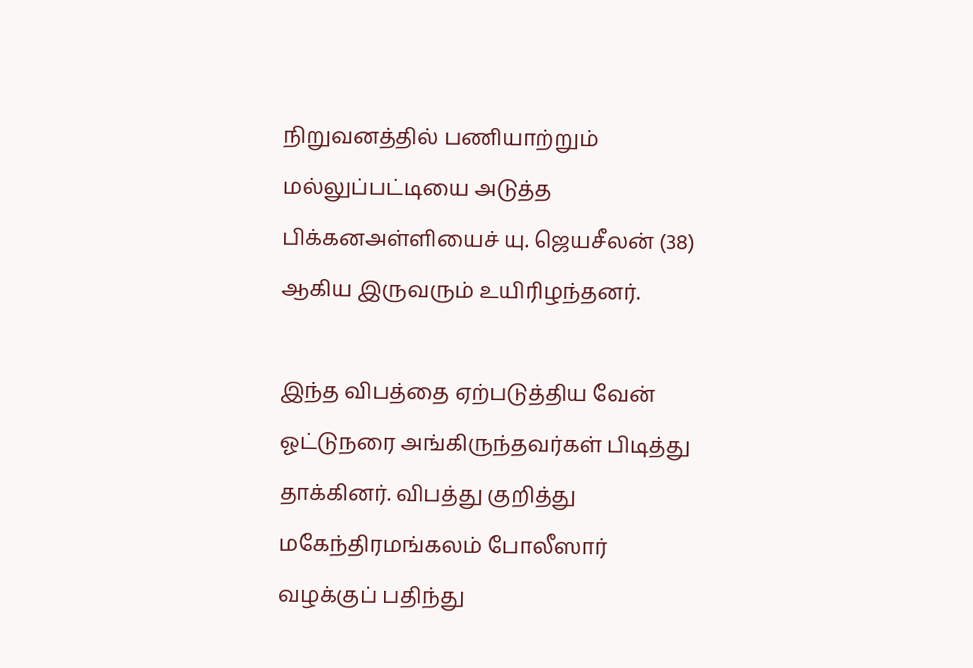நிறுவனத்தில் பணியாற்றும் மல்லுப்பட்டியை அடுத்த பிக்கனஅள்ளியைச் யு. ஜெயசீலன் (38) ஆகிய இருவரும் உயிரிழந்தனர்.

இந்த விபத்தை ஏற்படுத்திய வேன் ஓட்டுநரை அங்கிருந்தவர்கள் பிடித்து தாக்கினர். விபத்து குறித்து மகேந்திரமங்கலம் போலீஸார் வழக்குப் பதிந்து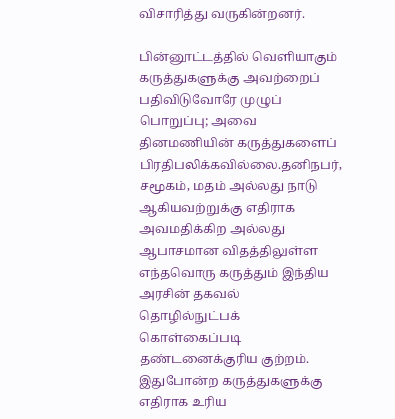விசாரித்து வருகின்றனர்.

பின்னூட்டத்தில் வெளியாகும் கருத்துகளுக்கு அவற்றைப் பதிவிடுவோரே முழுப் பொறுப்பு; அவை தினமணியின் கருத்துகளைப் பிரதிபலிக்கவில்லை.தனிநபர், சமூகம், மதம் அல்லது நாடு ஆகியவற்றுக்கு எதிராக அவமதிக்கிற அல்லது ஆபாசமான விதத்திலுள்ள எந்தவொரு கருத்தும் இந்திய அரசின் தகவல் தொழில்நுட்பக் கொள்கைப்படி தண்டனைக்குரிய குற்றம். இதுபோன்ற கருத்துகளுக்கு எதிராக உரிய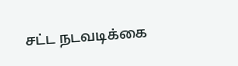சட்ட நடவடிக்கை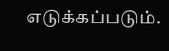எடுக்கப்படும்.